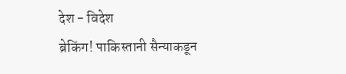देश - विदेश
ब्रेकिंग! पाकिस्तानी सैन्याकडून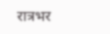रात्रभर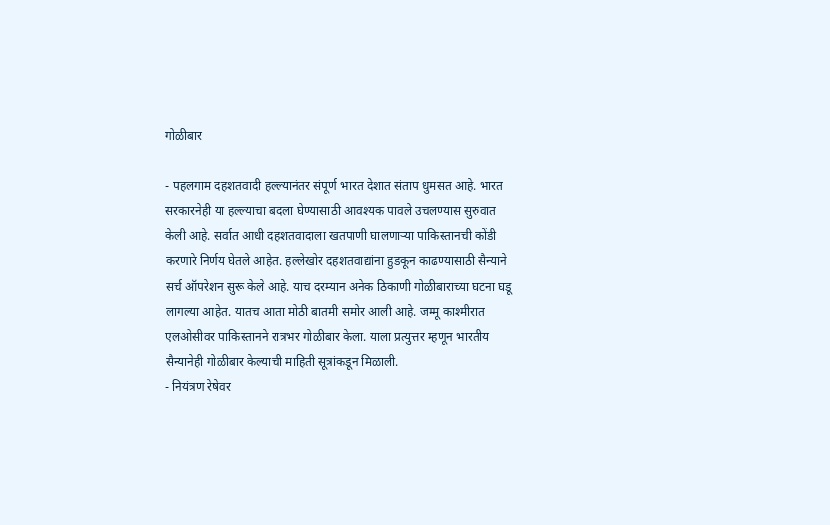गोळीबार

- पहलगाम दहशतवादी हल्ल्यानंतर संपूर्ण भारत देशात संताप धुमसत आहे. भारत सरकारनेही या हल्ल्याचा बदला घेण्यासाठी आवश्यक पावले उचलण्यास सुरुवात केली आहे. सर्वात आधी दहशतवादाला खतपाणी घालणाऱ्या पाकिस्तानची कोंडी करणारे निर्णय घेतले आहेत. हल्लेखोर दहशतवाद्यांना हुडकून काढण्यासाठी सैन्याने सर्च ऑपरेशन सुरू केले आहे. याच दरम्यान अनेक ठिकाणी गोळीबाराच्या घटना घडू लागल्या आहेत. यातच आता मोठी बातमी समोर आली आहे. जम्मू काश्मीरात एलओसीवर पाकिस्तानने रात्रभर गोळीबार केला. याला प्रत्युत्तर म्हणून भारतीय सैन्यानेही गोळीबार केल्याची माहिती सूत्रांकडून मिळाली.
- नियंत्रण रेषेवर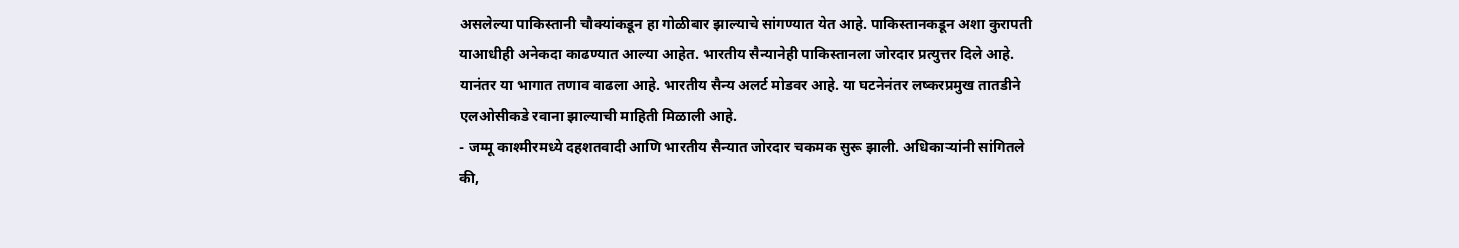असलेल्या पाकिस्तानी चौक्यांकडून हा गोळीबार झाल्याचे सांगण्यात येत आहे. पाकिस्तानकडून अशा कुरापती याआधीही अनेकदा काढण्यात आल्या आहेत. भारतीय सैन्यानेही पाकिस्तानला जोरदार प्रत्युत्तर दिले आहे. यानंतर या भागात तणाव वाढला आहे. भारतीय सैन्य अलर्ट मोडवर आहे. या घटनेनंतर लष्करप्रमुख तातडीने एलओसीकडे रवाना झाल्याची माहिती मिळाली आहे.
- जम्मू काश्मीरमध्ये दहशतवादी आणि भारतीय सैन्यात जोरदार चकमक सुरू झाली. अधिकाऱ्यांनी सांगितले की,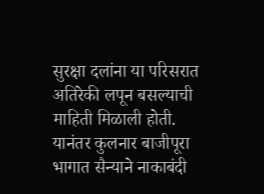सुरक्षा दलांना या परिसरात अतिरेकी लपून बसल्याची माहिती मिळाली होती. यानंतर कुलनार बाजीपूरा भागात सैन्याने नाकाबंदी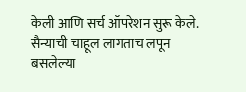केली आणि सर्च ऑपरेशन सुरू केले. सैन्याची चाहूल लागताच लपून बसलेल्या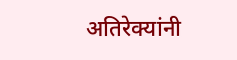अतिरेक्यांनी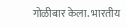गोळीबार केला. भारतीय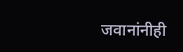जवानांनीही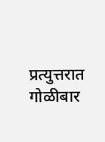प्रत्युत्तरात गोळीबार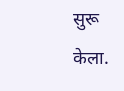सुरू केला.